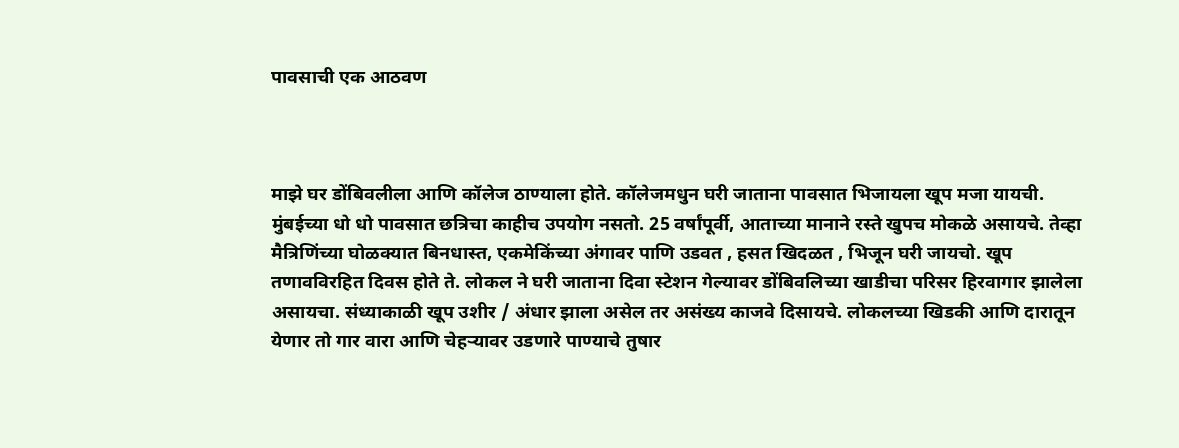पावसाची एक आठवण



माझे घर डोंबिवलीला आणि कॉलेज ठाण्याला होते. कॉलेजमधुन घरी जाताना पावसात भिजायला खूप मजा यायची. मुंबईच्या धो धो पावसात छत्रिचा काहीच उपयोग नसतो. 25 वर्षांपूर्वी, आताच्या मानाने रस्ते खुपच मोकळे असायचे. तेव्हा मैत्रिणिंच्या घोळक्यात बिनधास्त, एकमेकिंच्या अंगावर पाणि उडवत , हसत खिदळत , भिजून घरी जायचो. खूप तणावविरहित दिवस होते ते. लोकल ने घरी जाताना दिवा स्टेशन गेल्यावर डोंबिवलिच्या खाडीचा परिसर हिरवागार झालेला असायचा. संध्याकाळी खूप उशीर / अंधार झाला असेल तर असंख्य काजवे दिसायचे. लोकलच्या खिडकी आणि दारातून येणार तो गार वारा आणि चेहर्‍यावर उडणारे पाण्याचे तुषार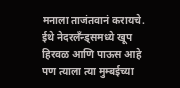मनाला ताजंतवानं करायचे. ईथे नेदरलॅंन्ड्समध्ये खूप हिरवळ आणि पाऊस आहे पण त्याला त्या मुम्बईच्या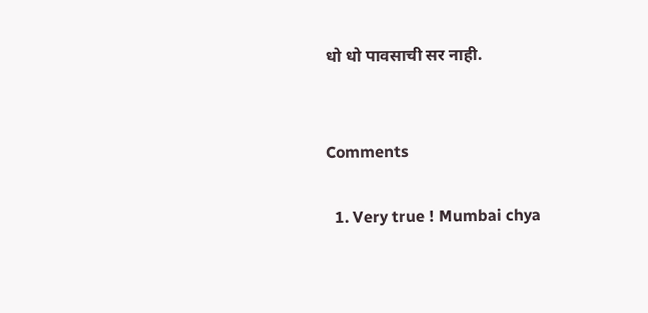धो धो पावसाची सर नाही.


Comments

  1. Very true ! Mumbai chya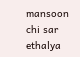mansoon chi sar ethalya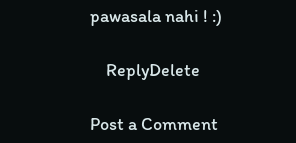pawasala nahi ! :)

    ReplyDelete

Post a Comment